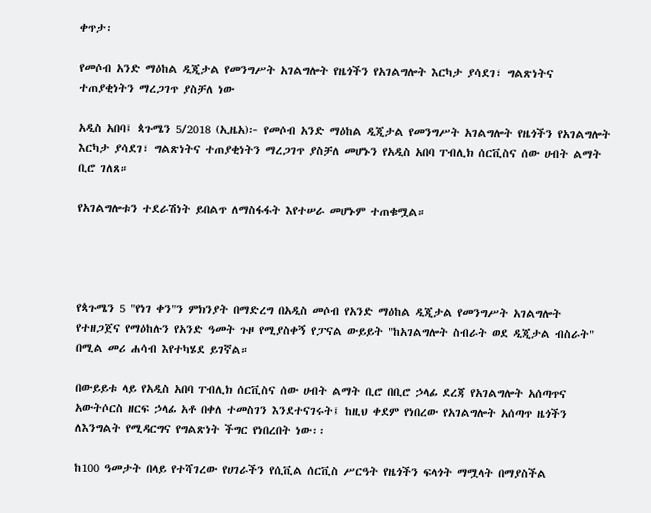ቀጥታ፡

የመሶብ አንድ ማዕከል ዲጂታል የመንግሥት አገልግሎት የዜጎችን የአገልግሎት እርካታ ያሳደገ፣ ግልጽነትና ተጠያቂነትን ማረጋገጥ ያስቻለ ነው

አዲስ አበባ፤ ጳጉሜን 5/2018 (ኢዜአ)፦ የመሶብ አንድ ማዕከል ዲጂታል የመንግሥት አገልግሎት የዜጎችን የአገልግሎት እርካታ ያሳደገ፣ ግልጽነትና ተጠያቂነትን ማረጋገጥ ያስቻለ መሆኑን የአዲስ አበባ ፐብሊክ ሰርቪስና ሰው ሀብት ልማት ቢሮ ገለጸ።

የአገልግሎቱን ተደራሽነት ይበልጥ ለማስፋፋት እየተሠራ መሆኑም ተጠቁሟል።




የጳጉሜን 5 "የነገ ቀን"ን ምክንያት በማድረግ በአዲስ መሶብ የአንድ ማዕከል ዲጂታል የመንግሥት አገልግሎት የተዘጋጀና የማዕከሉን የአንድ ዓመት ጉዞ የሚያስቀኝ የፓናል ውይይት "ከአገልግሎት ስብራት ወደ ዲጂታል ብስራት" በሚል መሪ ሐሳብ እየተካሄደ ይገኛል።

በውይይቱ ላይ የአዲስ አበባ ፐብሊክ ሰርቪስና ሰው ሀብት ልማት ቢሮ በቢሮ ኃላፊ ደረጃ የአገልግሎት አሰጣጥና አውትሶርስ ዘርፍ ኃላፊ አቶ በቀለ ተመስገን እንደተናገሩት፤ ከዚህ ቀደም የነበረው የአገልግሎት አሰጣጥ ዜጎችን ለእንግልት የሚዳርግና የግልጽነት ችግር የነበረበት ነው፡፡

ከ100 ዓመታት በላይ የተሻገረው የሀገራችን የሲቪል ሰርቪስ ሥርዓት የዜጎችን ፍላጎት ማሟላት በማያስችል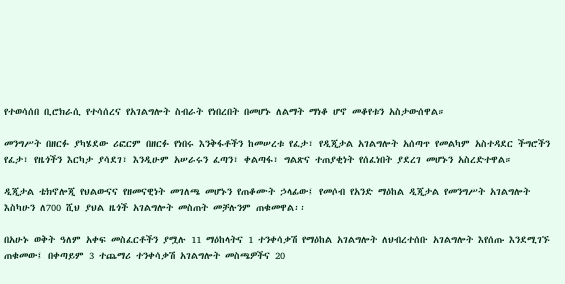የተወሳሰበ ቢሮክራሲ የተሳሰረና የአገልግሎት ስብራት የነበረበት በመሆኑ ለልማት ማነቆ ሆኖ መቆየቱን አስታውሰዋል።

መንግሥት በዘርፉ ያካሄደው ሪፎርም በዘርፉ የነበሩ እንቅፋቶችን ከመሠረቱ የፈታ፣ የዲጂታል አገልግሎት አሰጣጥ የመልካም አስተዳደር ችግሮችን የፈታ፣ የዜጎችን እርካታ ያሳደገ፣ እንዲሁም አሠራሩን ፈጣን፣ ቀልጣፋ፣ ግልጽና ተጠያቂነት የሰፈነበት ያደረገ መሆኑን አስረድተዋል።

ዲጂታል ቴክኖሎጂ የህልውናና የዘመናዊነት መገለጫ መሆኑን የጠቆሙት ኃላፊው፤ የመሶብ የአንድ ማዕከል ዲጂታል የመንግሥት አገልግሎት እስካሁን ለ700 ሺህ ያህል ዜጎች አገልግሎት መስጠት መቻሉንም ጠቁመዋል፡፡

በአሁኑ ወቅት ዓለም አቀፍ መስፈርቶችን ያሟሉ 11 ማዕከላትና 1 ተንቀሳቃሽ የማዕከል አገልግሎት ለህብረተሰቡ አገልግሎት እየሰጡ እንደሚገኙ ጠቁመው፤ በቀጣይም 3 ተጨማሪ ተንቀሳቃሽ አገልግሎት መስጫዎችና 20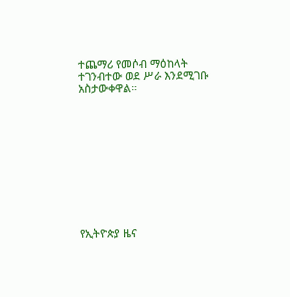ተጨማሪ የመሶብ ማዕከላት ተገንብተው ወደ ሥራ እንደሚገቡ አስታውቀዋል።











የኢትዮጵያ ዜና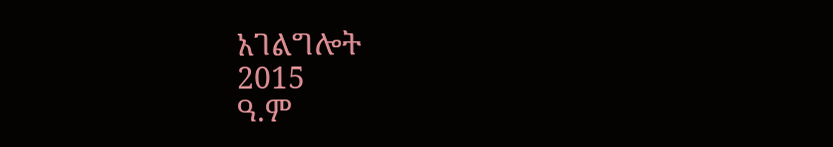አገልግሎት
2015
ዓ.ም